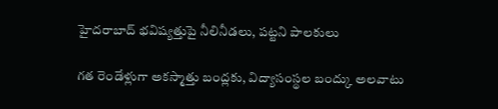హైదరాబాద్ భవిష్యత్తుపై నీలినీడలు, పట్టని పాలకులు

గత రెండేళ్లుగా అకస్మాత్తు బంద్లకు, విద్యాసంస్థల బంద్కు అలవాటు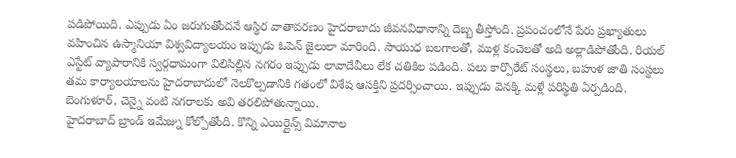పడిపోయిది. ఎప్పుడు ఏం జరుగుతోందనే ఆస్థిర వాతావరణం హైదరాబాదు జీవనవిధానాన్ని దెబ్బ తీస్తోంది. ప్రపంచంలోనే పేరు ప్రఖ్యాతులు వహించిన ఉస్మానియా విశ్వవిద్యాలయం ఇప్పుడు ఓపెన్ జైలులా మారింది. సాయుధ బలగాలతో, ముళ్ల కంచెలతో అది అల్లాడిపోతోంది. రియల్ ఎస్టేట్ వ్యాపారానికి స్వర్గధామంగా విలిసిల్లిన నగరం ఇప్పుడు లావాదేవీలు లేక చతికిల పడింది. పలు కార్పొరేట్ సంస్థలు, బహుళ జాతి సంస్థలు తమ కార్యాలయాలను హైదరాబాదులో నెలకొల్పడానికి గతంలో విశేష ఆసక్తిని ప్రదర్సించాయి. ఇప్పుడు వెనక్కి మళ్లే పరిస్థితి ఏర్పడింది. బెంగుళూర్, చెన్నై వంటి నగరాలకు అవి తరలిపోతున్నాయి.
హైదరాబాద్ బ్రాండ్ ఇమేజ్ను కోల్పోతోంది. కొన్ని ఎయిర్లైన్స్ విమానాల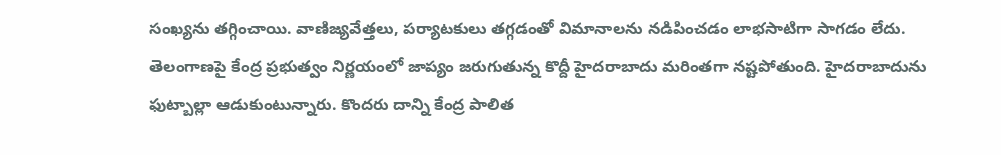సంఖ్యను తగ్గించాయి. వాణిజ్యవేత్తలు, పర్యాటకులు తగ్గడంతో విమానాలను నడిపించడం లాభసాటిగా సాగడం లేదు. తెలంగాణపై కేంద్ర ప్రభుత్వం నిర్ణయంలో జాప్యం జరుగుతున్న కొద్దీ హైదరాబాదు మరింతగా నష్టపోతుంది. హైదరాబాదును ఫుట్బాల్లా ఆడుకుంటున్నారు. కొందరు దాన్ని కేంద్ర పాలిత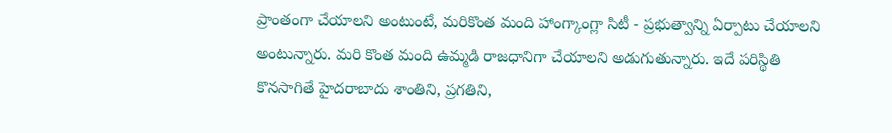ప్రాంతంగా చేయాలని అంటుంటే, మరికొంత మంది హాంగ్కాంగ్లా సిటీ - ప్రభుత్వాన్ని ఏర్పాటు చేయాలని అంటున్నారు. మరి కొంత మంది ఉమ్మడి రాజధానిగా చేయాలని అడుగుతున్నారు. ఇదే పరిస్థితి కొనసాగితే హైదరాబాదు శాంతిని, ప్రగతిని,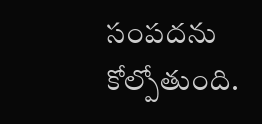సంపదను కోల్పోతుంది.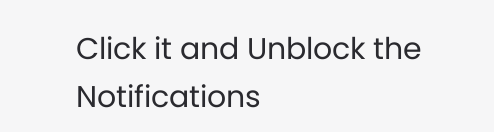Click it and Unblock the Notifications